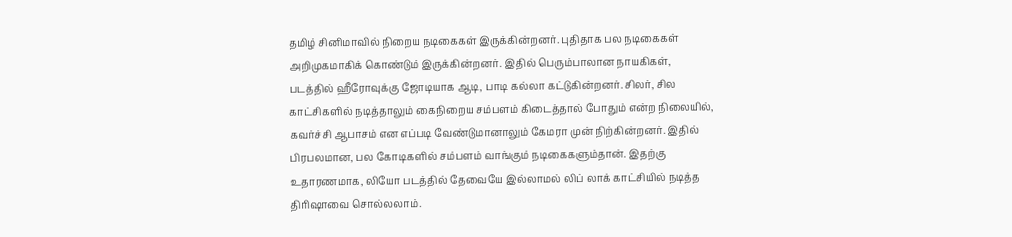தமிழ் சினிமாவில் நிறைய நடிகைகள் இருக்கின்றனர். புதிதாக பல நடிகைகள் அறிமுகமாகிக் கொண்டும் இருக்கின்றனர். இதில் பெரும்பாலான நாயகிகள், படத்தில் ஹீரோவுக்கு ஜோடியாக ஆடி, பாடி கல்லா கட்டுகின்றனர். சிலர், சில காட்சிகளில் நடித்தாலும் கைநிறைய சம்பளம் கிடைத்தால் போதும் என்ற நிலையில், கவர்ச்சி ஆபாசம் என எப்படி வேண்டுமானாலும் கேமரா முன் நிற்கின்றனர். இதில் பிரபலமான, பல கோடிகளில் சம்பளம் வாங்கும் நடிகைகளும்தான். இதற்கு உதாரணமாக, லியோ படத்தில் தேவையே இல்லாமல் லிப் லாக் காட்சியில் நடித்த திரிஷாவை சொல்லலாம்.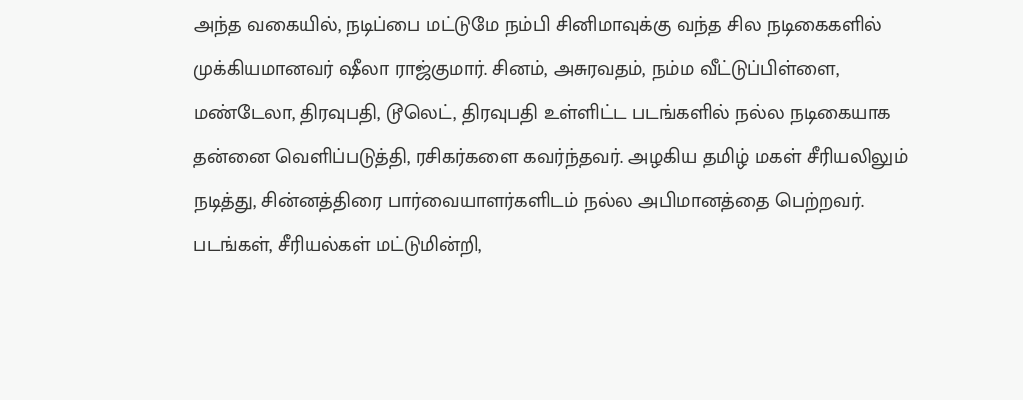அந்த வகையில், நடிப்பை மட்டுமே நம்பி சினிமாவுக்கு வந்த சில நடிகைகளில் முக்கியமானவர் ஷீலா ராஜ்குமார். சினம், அசுரவதம், நம்ம வீட்டுப்பிள்ளை, மண்டேலா, திரவுபதி, டூலெட், திரவுபதி உள்ளிட்ட படங்களில் நல்ல நடிகையாக தன்னை வெளிப்படுத்தி, ரசிகர்களை கவர்ந்தவர். அழகிய தமிழ் மகள் சீரியலிலும் நடித்து, சின்னத்திரை பார்வையாளர்களிடம் நல்ல அபிமானத்தை பெற்றவர். படங்கள், சீரியல்கள் மட்டுமின்றி,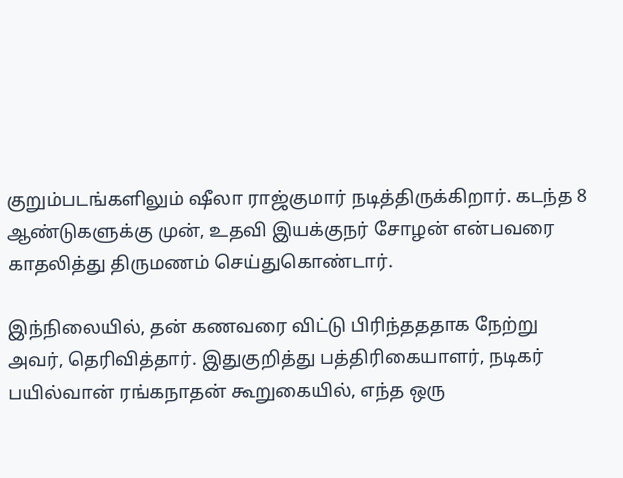குறும்படங்களிலும் ஷீலா ராஜ்குமார் நடித்திருக்கிறார். கடந்த 8 ஆண்டுகளுக்கு முன், உதவி இயக்குநர் சோழன் என்பவரை காதலித்து திருமணம் செய்துகொண்டார்.

இந்நிலையில், தன் கணவரை விட்டு பிரிந்தததாக நேற்று அவர், தெரிவித்தார். இதுகுறித்து பத்திரிகையாளர், நடிகர் பயில்வான் ரங்கநாதன் கூறுகையில், எந்த ஒரு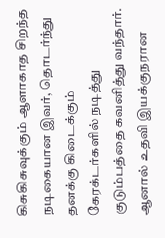கிசுகிசுவுக்கும் ஆளாகாத சிறந்த நடிகையான இவர், தொடர்ந்து தனக்கு கிடைக்கும் கேரக்டர்களில் நடித்து குடும்பத்தை கவனித்து வந்தார். ஆனால் உதவி இயக்குநரான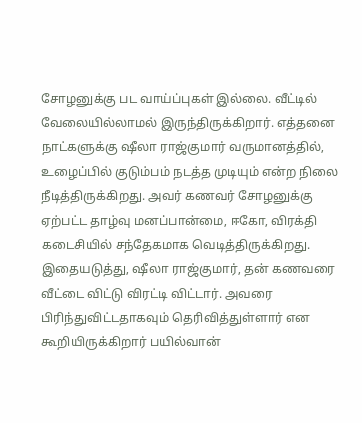சோழனுக்கு பட வாய்ப்புகள் இல்லை. வீட்டில் வேலையில்லாமல் இருந்திருக்கிறார். எத்தனை நாட்களுக்கு ஷீலா ராஜ்குமார் வருமானத்தில், உழைப்பில் குடும்பம் நடத்த முடியும் என்ற நிலை நீடித்திருக்கிறது. அவர் கணவர் சோழனுக்கு ஏற்பட்ட தாழ்வு மனப்பான்மை, ஈகோ, விரக்தி கடைசியில் சந்தேகமாக வெடித்திருக்கிறது. இதையடுத்து, ஷீலா ராஜ்குமார், தன் கணவரை வீட்டை விட்டு விரட்டி விட்டார். அவரை பிரிந்துவிட்டதாகவும் தெரிவித்துள்ளார் என கூறியிருக்கிறார் பயில்வான்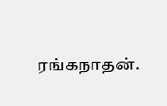ரங்கநாதன்.